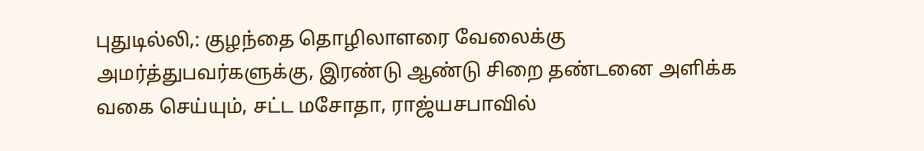புதுடில்லி,: குழந்தை தொழிலாளரை வேலைக்கு அமர்த்துபவர்களுக்கு, இரண்டு ஆண்டு சிறை தண்டனை அளிக்க வகை செய்யும், சட்ட மசோதா, ராஜ்யசபாவில்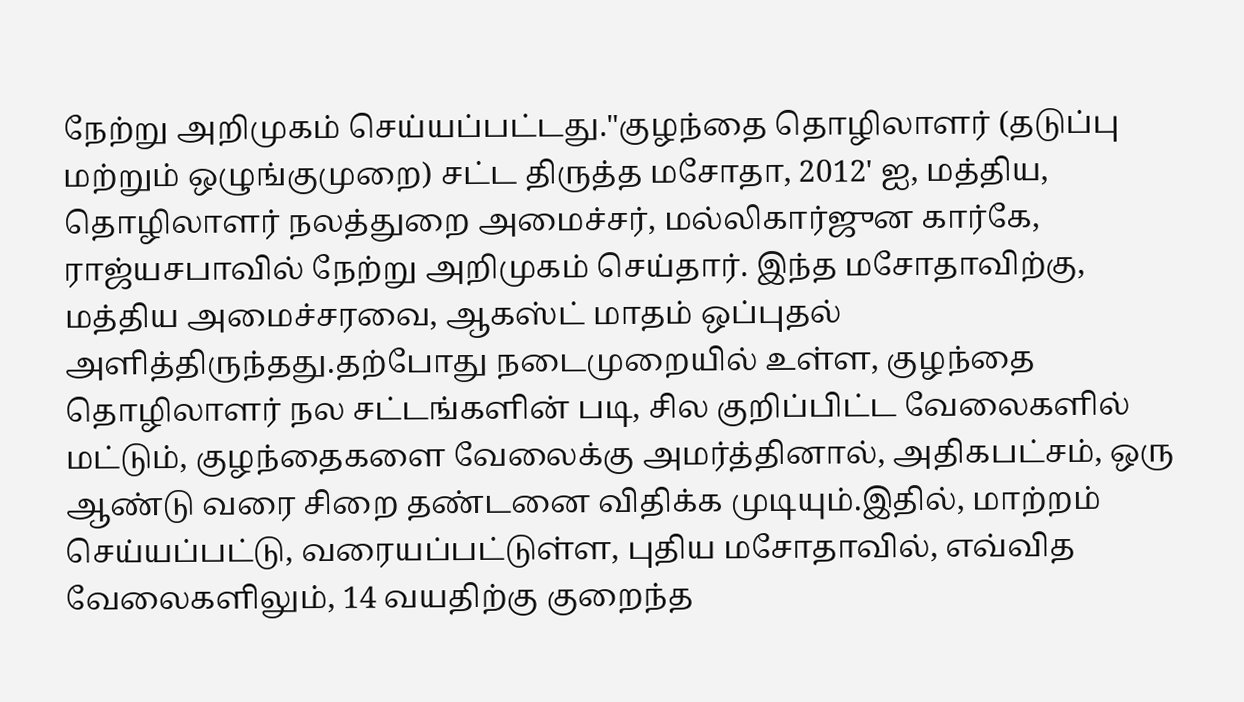நேற்று அறிமுகம் செய்யப்பட்டது."குழந்தை தொழிலாளர் (தடுப்பு மற்றும் ஒழுங்குமுறை) சட்ட திருத்த மசோதா, 2012' ஐ, மத்திய, தொழிலாளர் நலத்துறை அமைச்சர், மல்லிகார்ஜுன கார்கே, ராஜ்யசபாவில் நேற்று அறிமுகம் செய்தார். இந்த மசோதாவிற்கு, மத்திய அமைச்சரவை, ஆகஸ்ட் மாதம் ஒப்புதல் அளித்திருந்தது.தற்போது நடைமுறையில் உள்ள, குழந்தை தொழிலாளர் நல சட்டங்களின் படி, சில குறிப்பிட்ட வேலைகளில் மட்டும், குழந்தைகளை வேலைக்கு அமர்த்தினால், அதிகபட்சம், ஒரு ஆண்டு வரை சிறை தண்டனை விதிக்க முடியும்.இதில், மாற்றம் செய்யப்பட்டு, வரையப்பட்டுள்ள, புதிய மசோதாவில், எவ்வித வேலைகளிலும், 14 வயதிற்கு குறைந்த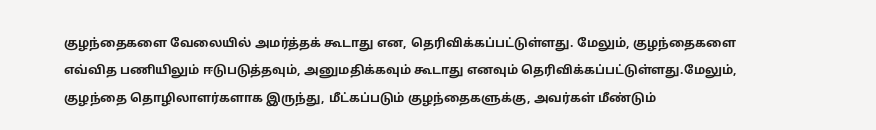குழந்தைகளை வேலையில் அமர்த்தக் கூடாது என, தெரிவிக்கப்பட்டுள்ளது. மேலும், குழந்தைகளை எவ்வித பணியிலும் ஈடுபடுத்தவும், அனுமதிக்கவும் கூடாது எனவும் தெரிவிக்கப்பட்டுள்ளது.மேலும், குழந்தை தொழிலாளர்களாக இருந்து, மீட்கப்படும் குழந்தைகளுக்கு, அவர்கள் மீண்டும்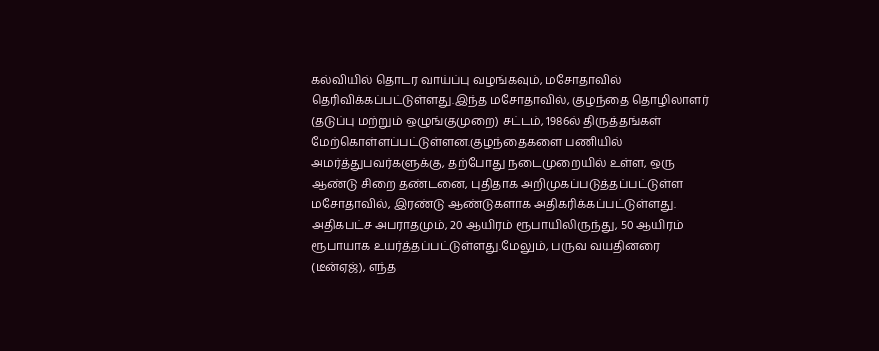கல்வியில் தொடர வாய்ப்பு வழங்கவும், மசோதாவில் தெரிவிக்கப்பட்டுள்ளது.இந்த மசோதாவில், குழந்தை தொழிலாளர் (தடுப்பு மற்றும் ஒழுங்குமுறை) சட்டம், 1986ல் திருத்தங்கள் மேற்கொள்ளப்பட்டுள்ளன.குழந்தைகளை பணியில் அமர்த்துபவர்களுக்கு, தற்போது நடைமுறையில் உள்ள, ஒரு ஆண்டு சிறை தண்டனை, புதிதாக அறிமுகப்படுத்தப்பட்டுள்ள மசோதாவில், இரண்டு ஆண்டுகளாக அதிகரிக்கப்பட்டுள்ளது. அதிகபட்ச அபராதமும், 20 ஆயிரம் ரூபாயிலிருந்து, 50 ஆயிரம் ரூபாயாக உயர்த்தப்பட்டுள்ளது.மேலும், பருவ வயதினரை (டீன்ஏஜ்), எந்த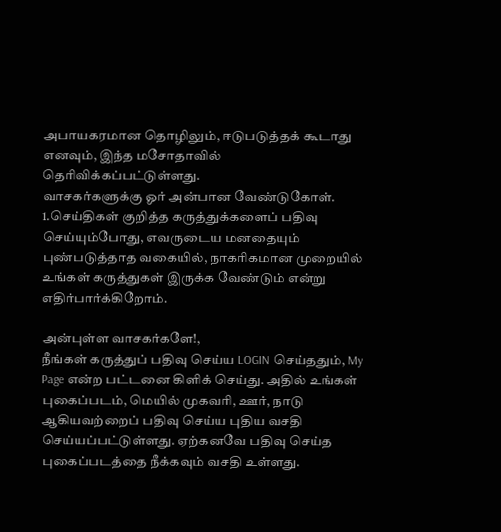அபாயகரமான தொழிலும், ஈடுபடுத்தக் கூடாது எனவும், இந்த மசோதாவில் தெரிவிக்கப்பட்டுள்ளது.
வாசகர்களுக்கு ஓர் அன்பான வேண்டுகோள்.
1.செய்திகள் குறித்த கருத்துக்களைப் பதிவு செய்யும்போது, எவருடைய மனதையும் புண்படுத்தாத வகையில், நாகரிகமான முறையில் உங்கள் கருத்துகள் இருக்க வேண்டும் என்று எதிர்பார்க்கிறோம்.

அன்புள்ள வாசகர்களே!,
நீங்கள் கருத்துப் பதிவு செய்ய LOGIN செய்ததும், My Page என்ற பட்டனை கிளிக் செய்து. அதில் உங்கள் புகைப்படம், மெயில் முகவரி, ஊர், நாடு ஆகியவற்றைப் பதிவு செய்ய புதிய வசதி செய்யப்பட்டுள்ளது. ஏற்கனவே பதிவு செய்த புகைப்படத்தை நீக்கவும் வசதி உள்ளது.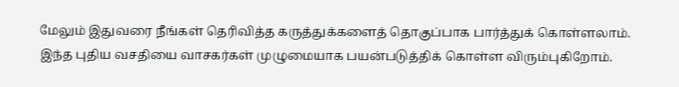மேலும் இதுவரை நீங்கள் தெரிவித்த கருத்துக்களைத் தொகுப்பாக பார்த்துக் கொள்ளலாம். இந்த புதிய வசதியை வாசகர்கள் முழுமையாக பயன்படுத்திக் கொள்ள விரும்புகிறோம்.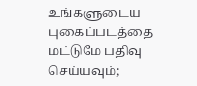உங்களுடைய புகைப்படத்தை மட்டுமே பதிவு செய்யவும்;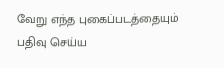வேறு எந்த புகைப்படத்தையும் பதிவு செய்ய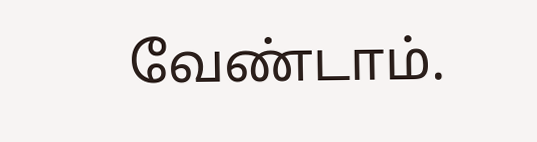வேண்டாம்.